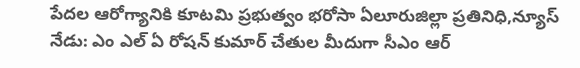పేదల ఆరోగ్యానికి కూటమి ప్రభుత్వం భరోసా ఏలూరుజిల్లా ప్రతినిధి,న్యూస్ నేడు: ఎం ఎల్ ఏ రోషన్ కుమార్ చేతుల మీదుగా సీఎం ఆర్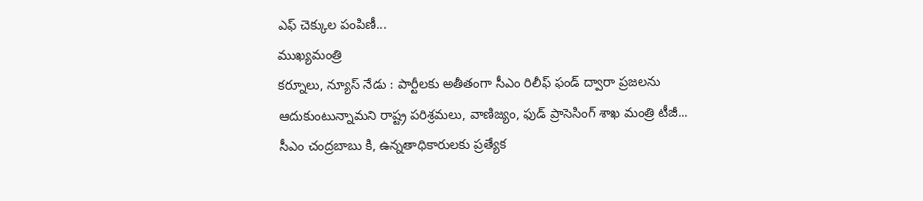ఎఫ్ చెక్కుల పంపిణీ...
ముఖ్యమంత్రి
కర్నూలు, న్యూస్ నేడు : పార్టీలకు అతీతంగా సీఎం రిలీఫ్ ఫండ్ ద్వారా ప్రజలను ఆదుకుంటున్నామని రాష్ట్ర పరిశ్రమలు, వాణిజ్యం, ఫుడ్ ప్రాసెసింగ్ శాఖ మంత్రి టీజీ...
సీఎం చంద్రబాబు కి, ఉన్నతాధికారులకు ప్రత్యేక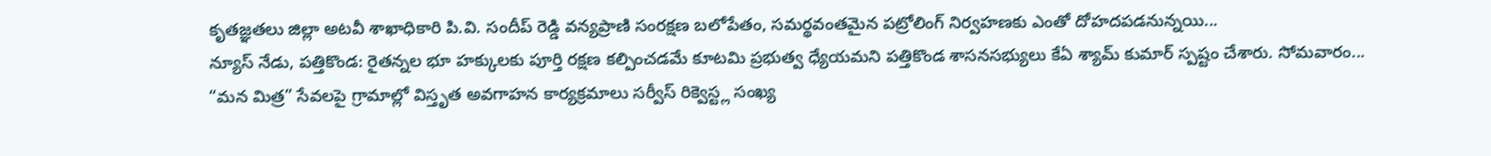కృతజ్ఞతలు జిల్లా అటవీ శాఖాధికారి పి.వి. సందీప్ రెడ్డి వన్యప్రాణి సంరక్షణ బలోపేతం, సమర్థవంతమైన పట్రోలింగ్ నిర్వహణకు ఎంతో దోహదపడనున్నయి...
న్యూస్ నేడు, పత్తికొండ: రైతన్నల భూ హక్కులకు పూర్తి రక్షణ కల్పించడమే కూటమి ప్రభుత్వ ధ్యేయమని పత్తికొండ శాసనసభ్యులు కేఏ శ్యామ్ కుమార్ స్పష్టం చేశారు. సోమవారం...
“మన మిత్ర” సేవలపై గ్రామాల్లో విస్తృత అవగాహన కార్యక్రమాలు సర్వీస్ రిక్వెస్ట్ల సంఖ్య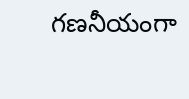గణనీయంగా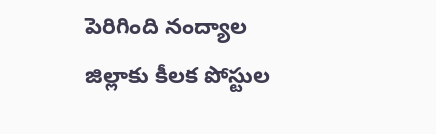పెరిగింది నంద్యాల జిల్లాకు కీలక పోస్టుల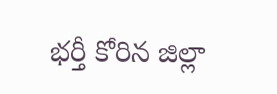భర్తీ కోరిన జిల్లా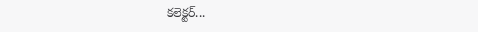కలెక్టర్...